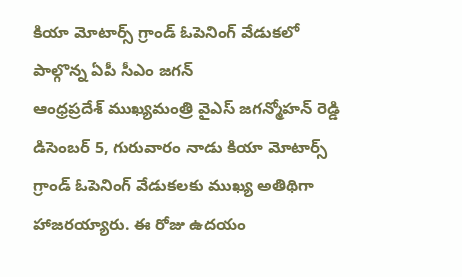కియా మోటార్స్ గ్రాండ్ ఓపెనింగ్ వేడుకలో పాల్గొన్న ఏపీ సీఎం జగన్
ఆంధ్రప్రదేశ్ ముఖ్యమంత్రి వైఎస్ జగన్మోహన్ రెడ్డి డిసెంబర్ 5, గురువారం నాడు కియా మోటార్స్ గ్రాండ్ ఓపెనింగ్ వేడుకలకు ముఖ్య అతిథిగా హాజరయ్యారు. ఈ రోజు ఉదయం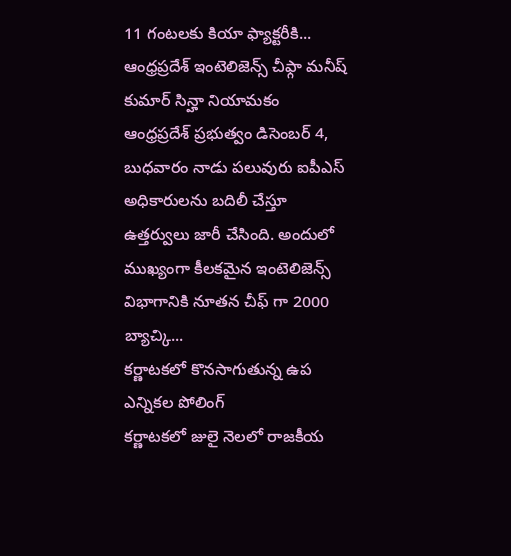11 గంటలకు కియా ఫ్యాక్టరీకి...
ఆంధ్రప్రదేశ్ ఇంటెలిజెన్స్ చీఫ్గా మనీష్ కుమార్ సిన్హా నియామకం
ఆంధ్రప్రదేశ్ ప్రభుత్వం డిసెంబర్ 4, బుధవారం నాడు పలువురు ఐపీఎస్ అధికారులను బదిలీ చేస్తూ ఉత్తర్వులు జారీ చేసింది. అందులో ముఖ్యంగా కీలకమైన ఇంటెలిజెన్స్ విభాగానికి నూతన చీఫ్ గా 2000 బ్యాచ్కి...
కర్ణాటకలో కొనసాగుతున్న ఉప ఎన్నికల పోలింగ్
కర్ణాటకలో జులై నెలలో రాజకీయ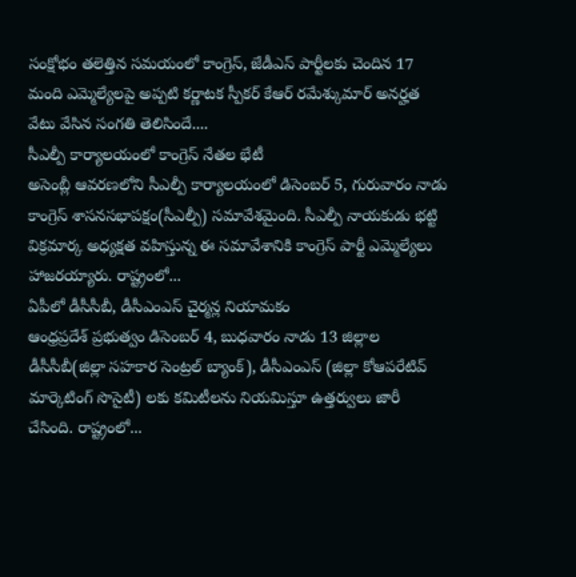సంక్షోభం తలెత్తిన సమయంలో కాంగ్రెస్, జేడీఎస్ పార్టీలకు చెందిన 17 మంది ఎమ్మెల్యేలపై అప్పటి కర్ణాటక స్పీకర్ కేఆర్ రమేశ్కుమార్ అనర్హత వేటు వేసిన సంగతి తెలిసిందే....
సీఎల్పీ కార్యాలయంలో కాంగ్రెస్ నేతల భేటీ
అసెంబ్లీ ఆవరణలోని సీఎల్పీ కార్యాలయంలో డిసెంబర్ 5, గురువారం నాడు కాంగ్రెస్ శాసనసభాపక్షం(సీఎల్పీ) సమావేశమైంది. సీఎల్పీ నాయకుడు భట్టి విక్రమార్క అధ్యక్షత వహిస్తున్న ఈ సమావేశానికి కాంగ్రెస్ పార్టీ ఎమ్మెల్యేలు హాజరయ్యారు. రాష్ట్రంలో...
ఏపీలో డీసీసీబీ, డీసీఎంఎస్ చైర్మన్ల నియామకం
ఆంధ్రప్రదేశ్ ప్రభుత్వం డిసెంబర్ 4, బుధవారం నాడు 13 జిల్లాల డీసీసీబీ(జిల్లా సహకార సెంట్రల్ బ్యాంక్), డీసీఎంఎస్ (జిల్లా కోఆపరేటివ్ మార్కెటింగ్ సొసైటీ) లకు కమిటీలను నియమిస్తూ ఉత్తర్వులు జారీ చేసింది. రాష్ట్రంలో...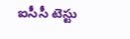ఐసీసీ టెస్టు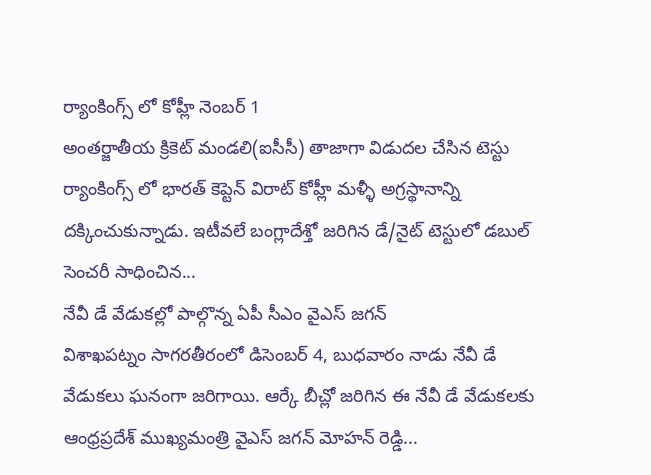ర్యాంకింగ్స్ లో కోహ్లీ నెంబర్ 1
అంతర్జాతీయ క్రికెట్ మండలి(ఐసీసీ) తాజాగా విడుదల చేసిన టెస్టు ర్యాంకింగ్స్ లో భారత్ కెప్టెన్ విరాట్ కోహ్లీ మళ్ళీ అగ్రస్థానాన్ని దక్కించుకున్నాడు. ఇటీవలే బంగ్లాదేశ్తో జరిగిన డే/నైట్ టెస్టులో డబుల్ సెంచరీ సాధించిన...
నేవీ డే వేడుకల్లో పాల్గొన్న ఏపీ సీఎం వైఎస్ జగన్
విశాఖపట్నం సాగరతీరంలో డిసెంబర్ 4, బుధవారం నాడు నేవీ డే వేడుకలు ఘనంగా జరిగాయి. ఆర్కే బీచ్లో జరిగిన ఈ నేవీ డే వేడుకలకు ఆంధ్రప్రదేశ్ ముఖ్యమంత్రి వైఎస్ జగన్ మోహన్ రెడ్డి...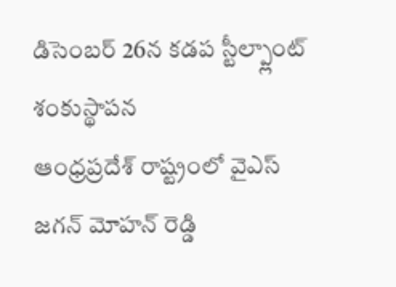డిసెంబర్ 26న కడప స్టీల్ప్లాంట్ శంకుస్థాపన
ఆంధ్రప్రదేశ్ రాష్ట్రంలో వైఎస్ జగన్ మోహన్ రెడ్డి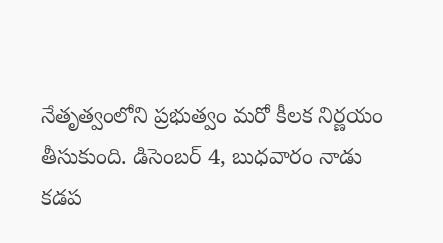నేతృత్వంలోని ప్రభుత్వం మరో కీలక నిర్ణయం తీసుకుంది. డిసెంబర్ 4, బుధవారం నాడు కడప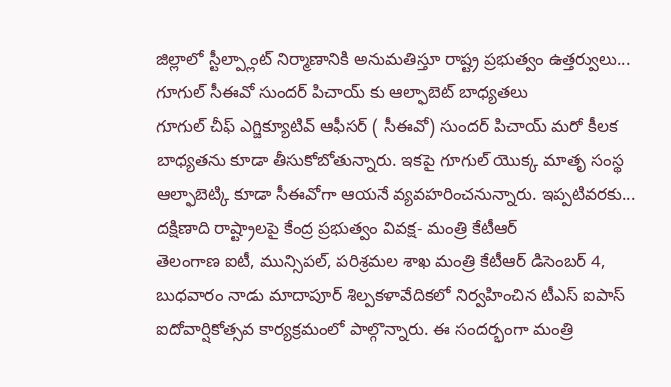జిల్లాలో స్టీల్ప్లాంట్ నిర్మాణానికి అనుమతిస్తూ రాష్ట్ర ప్రభుత్వం ఉత్తర్వులు...
గూగుల్ సీఈవో సుందర్ పిచాయ్ కు ఆల్ఫాబెట్ బాధ్యతలు
గూగుల్ చీఫ్ ఎగ్జిక్యూటివ్ ఆఫీసర్ ( సీఈవో) సుందర్ పిచాయ్ మరో కీలక బాధ్యతను కూడా తీసుకోబోతున్నారు. ఇకపై గూగుల్ యొక్క మాతృ సంస్థ ఆల్ఫాబెట్కి కూడా సీఈవోగా ఆయనే వ్యవహరించనున్నారు. ఇప్పటివరకు...
దక్షిణాది రాష్ట్రాలపై కేంద్ర ప్రభుత్వం వివక్ష- మంత్రి కేటీఆర్
తెలంగాణ ఐటీ, మున్సిపల్, పరిశ్రమల శాఖ మంత్రి కేటీఆర్ డిసెంబర్ 4, బుధవారం నాడు మాదాపూర్ శిల్పకళావేదికలో నిర్వహించిన టీఎస్ ఐపాస్ ఐదోవార్షికోత్సవ కార్యక్రమంలో పాల్గొన్నారు. ఈ సందర్భంగా మంత్రి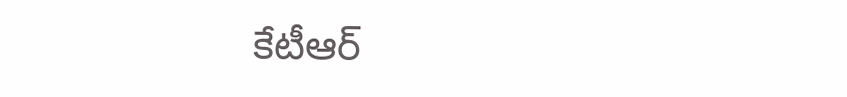కేటీఆర్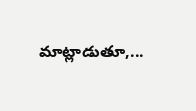మాట్లాడుతూ,...